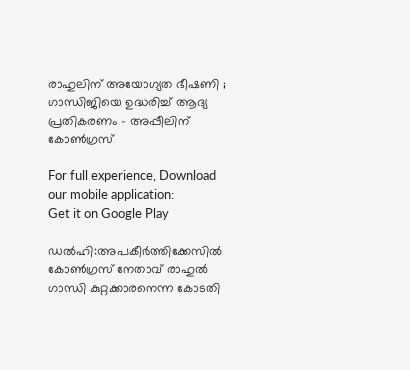രാഹുലിന് അയോഗ്യത ഭീഷണി ; ഗാന്ധിജിയെ ഉദ്ധരിച്ച് ആദ്യ പ്രതികരണം – അപ്പീലിന് കോണ്‍ഗ്രസ്

For full experience, Download our mobile application:
Get it on Google Play

ഡൽഹി:അപകീര്‍ത്തിക്കേസില്‍ കോണ്‍ഗ്രസ് നേതാവ് രാഹുല്‍ ഗാന്ധി കുറ്റക്കാരനെന്ന കോടതി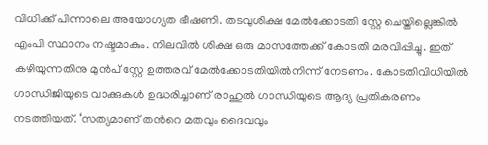വിധിക്ക് പിന്നാലെ അയോഗ്യത ഭീഷണി. തടവുശിക്ഷ മേല്‍ക്കോടതി സ്റ്റേ ചെയ്തില്ലെങ്കില്‍ എംപി സ്ഥാനം നഷ്ടമാകും. നിലവില്‍ ശിക്ഷ ഒരു മാസത്തേക്ക് കോടതി മരവിപ്പിച്ചു. ഇത് കഴിയുന്നതിനു മുന്‍പ് സ്റ്റേ ഉത്തരവ് മേല്‍ക്കോടതിയില്‍നിന്ന് നേടണം. കോടതിവിധിയില്‍ ഗാന്ധിജിയുടെ വാക്കുകള്‍ ഉദ്ധരിച്ചാണ് രാഹുല്‍ ഗാന്ധിയുടെ ആദ്യ പ്രതികരണം നടത്തിയത്. ‘സത്യമാണ് തന്‍റെ മതവും ദൈവവും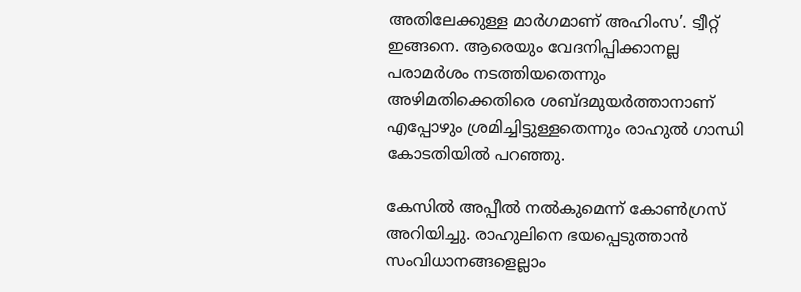അതിലേക്കുള്ള മാര്‍ഗമാണ് അഹിംസ’. ട്വീറ്റ് ഇങ്ങനെ. ആരെയും വേദനിപ്പിക്കാനല്ല പരാമര്‍ശം നടത്തിയതെന്നും അഴിമതിക്കെതിരെ ശബ്ദമുയര്‍ത്താനാണ് എപ്പോഴും ശ്രമിച്ചിട്ടുള്ളതെന്നും രാഹുല്‍‌ ഗാന്ധി കോടതിയില്‍ പറഞ്ഞു.

കേസില്‍ അപ്പീല്‍ നല്‍കുമെന്ന് കോണ്‍ഗ്രസ് അറിയിച്ചു. രാഹുലിനെ ഭയപ്പെടുത്താന്‍ സംവിധാനങ്ങളെല്ലാം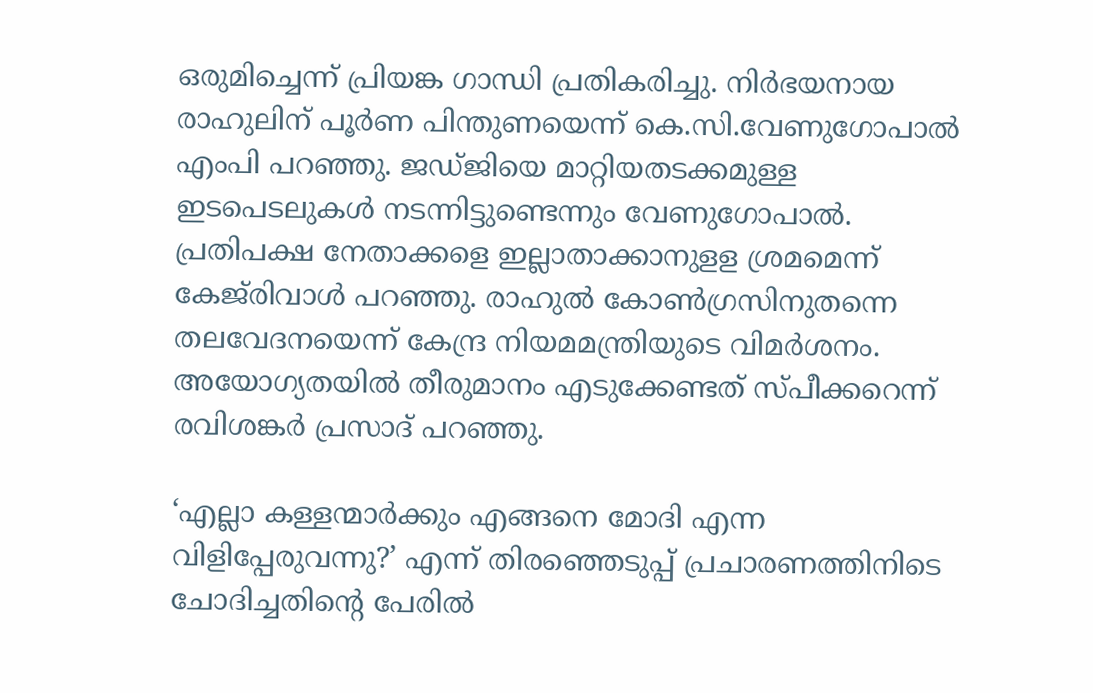ഒരുമിച്ചെന്ന് പ്രിയങ്ക ഗാന്ധി പ്രതികരിച്ചു. നിര്‍ഭയനായ രാഹുലിന് പൂര്‍ണ പിന്തുണയെന്ന് കെ.സി.വേണുഗോപാല്‍ എംപി പറഞ്ഞു. ജഡ്ജിയെ മാറ്റിയതടക്കമുള്ള ഇടപെടലുകള്‍ നടന്നിട്ടുണ്ടെന്നും വേണുഗോപാല്‍. പ്രതിപക്ഷ നേതാക്കളെ ഇല്ലാതാക്കാനുളള ശ്രമമെന്ന് കേജ്‍രിവാള്‍ പറഞ്ഞു. രാഹുല്‍ കോണ്‍ഗ്രസിനുതന്നെ തലവേദനയെന്ന് കേന്ദ്ര നിയമമന്ത്രിയുടെ വിമര്‍ശനം. അയോഗ്യതയില്‍ തീരുമാനം എടുക്കേണ്ടത് സ്പീക്കറെന്ന് രവിശങ്കര്‍ പ്രസാദ് പറഞ്ഞു.

‘എല്ലാ കള്ളന്മാര്‍ക്കും എങ്ങനെ മോദി എന്ന വിളിപ്പേരുവന്നു?’ എന്ന് തിരഞ്ഞെടുപ്പ് പ്രചാരണത്തിനിടെ ചോദിച്ചതിന്റെ പേരില്‍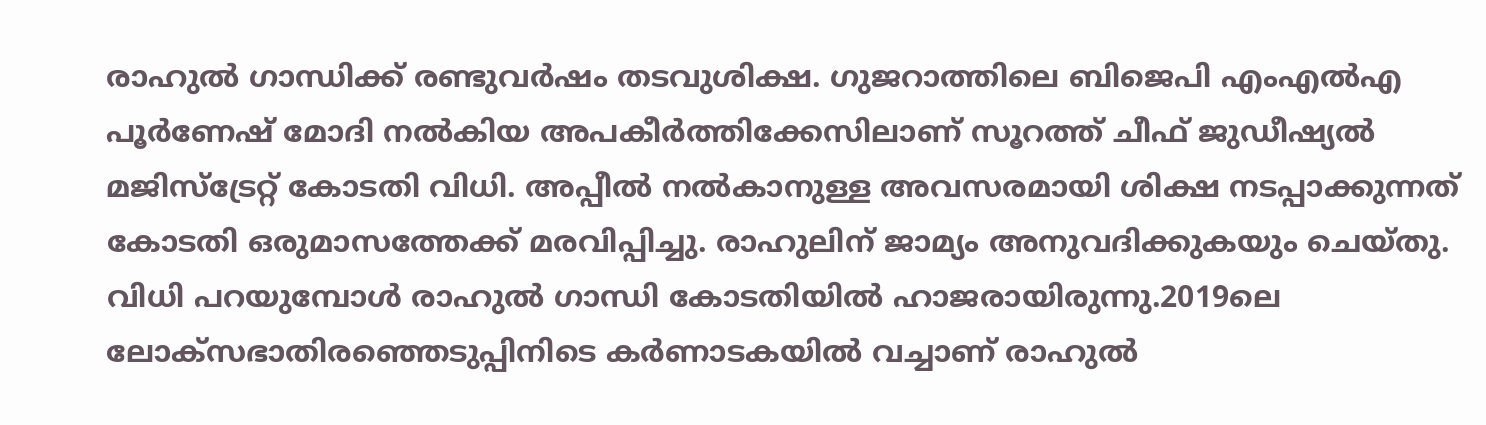രാഹുല്‍ ഗാന്ധിക്ക് രണ്ടുവര്‍ഷം തടവുശിക്ഷ. ഗുജറാത്തിലെ ബിജെപി എംഎല്‍എ പൂര്‍ണേഷ് മോദി നല്‍കിയ അപകീര്‍ത്തിക്കേസിലാണ് സൂറത്ത് ചീഫ് ജുഡീഷ്യല്‍ മജിസ്ട്രേറ്റ് കോടതി വിധി. അപ്പീല്‍ നല്‍കാനുള്ള അവസരമായി ശിക്ഷ നടപ്പാക്കുന്നത് കോടതി ഒരുമാസത്തേക്ക് മരവിപ്പിച്ചു. രാഹുലിന് ജാമ്യം അനുവദിക്കുകയും ചെയ്തു. വിധി പറയുമ്പോള്‍ രാഹുല്‍ ഗാന്ധി കോടതിയില്‍ ഹാജരായിരുന്നു.2019ലെ ലോക്സഭാതിരഞ്ഞെടുപ്പിനിടെ കര്‍ണാടകയില്‍ വച്ചാണ് രാഹുല്‍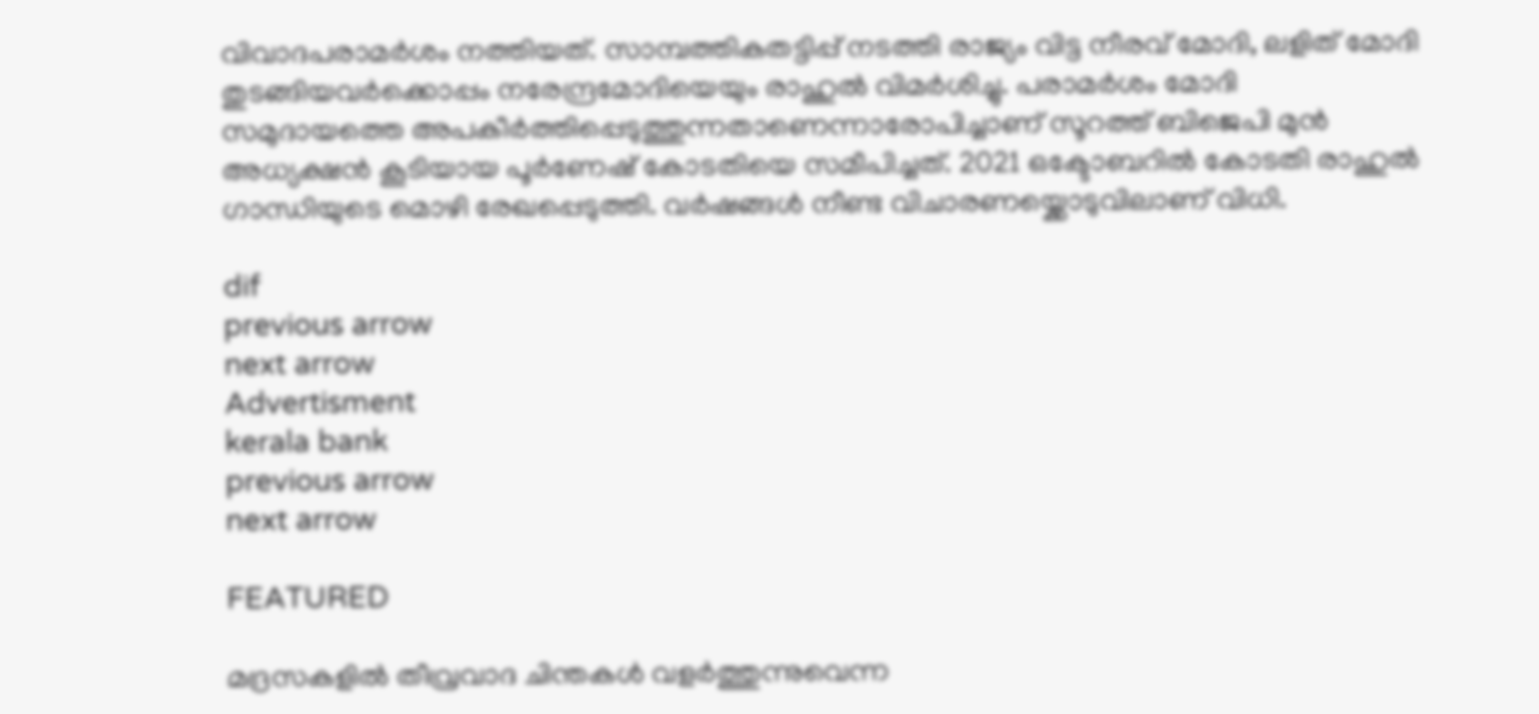വിവാദപരാമര്‍ശം ന‌ത്തിയത്. സാമ്പത്തികതട്ടിപ്പ് നടത്തി രാജ്യം വിട്ട നീരവ് മോദി, ലളിത് മോദി തുടങ്ങിയവര്‍ക്കൊപ്പം നരേന്ദ്രമോദിയെയും രാഹുല്‍ വിമര്‍ശിച്ചു. പരാമര്‍ശം മോദി സമുദായത്തെ അപകീര്‍ത്തിപ്പെടുത്തുന്നതാണെന്നാരോപിച്ചാണ് സൂറത്ത് ബിജെപി മുന്‍ അധ്യക്ഷന്‍ കൂടിയായ പൂര്‍ണേഷ് കോടതിയെ സമീപിച്ചത്. 2021 ഒക്ടോബറില്‍ കോടതി രാഹുല്‍ ഗാന്ധിയുടെ മൊഴി രേഖപ്പെടുത്തി. വര്‍ഷങ്ങള്‍ നീണ്ട വിചാരണയ്ക്കൊടുവിലാണ് വിധി.

dif
previous arrow
next arrow
Advertisment
kerala bank
previous arrow
next arrow

FEATURED

മദ്രസകളിൽ തീവ്രവാദ ചിന്തകൾ വളർത്തുന്നുവെന്ന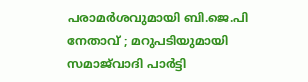പരാമർശവുമായി ബി.ജെ.പി നേതാവ് ; മറുപടിയുമായി സമാജ്‌വാദി പാർട്ടി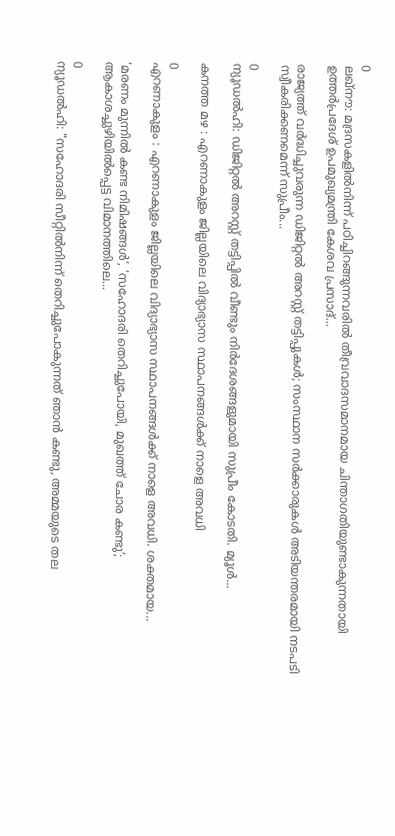0
ലഖ്നൗ: മദ്രസകളിൽനിന്ന് പഠിച്ചിറങ്ങുന്നവരിൽ തീവ്രവാദസമാനമായ ചിന്താഗതിയുണ്ടാകുന്നതായി ഉത്തർപ്രദേശ് ഉപമുഖ്യമന്ത്രി കേശവ പ്രസാദ്...

രാജ്യത്ത് വർദ്ധിച്ചുവരുന്ന ഡിജിറ്റൽ അറസ്റ്റ് തട്ടിപ്പുകൾ; സംസ്ഥാന സർക്കാരുകൾ അടിയന്തരമായി നടപടി സ്വീകരിക്കണമെന്ന് സുപ്രീം...

0
ന്യൂഡൽഹി: ഡിജിറ്റല്‍ അറസ്റ്റ് തട്ടിപ്പില്‍ വീണ്ടും നിര്‍ദേശങ്ങളുമായി സുപ്രീം കോടതി. മ്യൂള്‍...

കനത്ത മഴ : എറണാകുളം ജില്ലയിലെ വിദ്യാഭ്യാസ സ്ഥാപനങ്ങൾക്ക് നാളെ അവധി

0
എറണാകുളം : എറണാകുളം ജില്ലയിലെ വിദ്യാഭ്യാസ സ്ഥാപനങ്ങൾക്ക് നാളെ അവധി. ശക്തമായ...

’മരണം മുന്നിൽ കണ്ട നിമിഷങ്ങൾ’, ’സഹോദരി തെറിച്ചുപോയി, മുഖത്ത് ചോര കണ്ടു’; ആകാശച്ചുഴിയിൽപ്പെട്ട വിമാനത്തിലെ...

0
ന്യൂഡൽഹി: "സഹോദരി സീറ്റിൽനിന്ന് തെറിച്ചുപോകുന്നത് ഞാൻ കണ്ടു, അമ്മയുടെ തല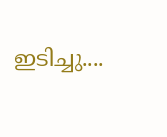ഇടിച്ചു....